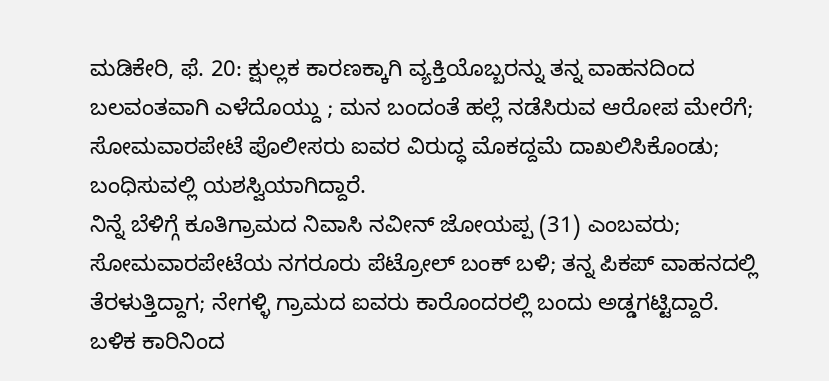ಮಡಿಕೇರಿ, ಫೆ. 20: ಕ್ಷುಲ್ಲಕ ಕಾರಣಕ್ಕಾಗಿ ವ್ಯಕ್ತಿಯೊಬ್ಬರನ್ನು ತನ್ನ ವಾಹನದಿಂದ ಬಲವಂತವಾಗಿ ಎಳೆದೊಯ್ದು ; ಮನ ಬಂದಂತೆ ಹಲ್ಲೆ ನಡೆಸಿರುವ ಆರೋಪ ಮೇರೆಗೆ; ಸೋಮವಾರಪೇಟೆ ಪೊಲೀಸರು ಐವರ ವಿರುದ್ಧ ಮೊಕದ್ದಮೆ ದಾಖಲಿಸಿಕೊಂಡು; ಬಂಧಿಸುವಲ್ಲಿ ಯಶಸ್ವಿಯಾಗಿದ್ದಾರೆ.
ನಿನ್ನೆ ಬೆಳಿಗ್ಗೆ ಕೂತಿಗ್ರಾಮದ ನಿವಾಸಿ ನವೀನ್ ಜೋಯಪ್ಪ (31) ಎಂಬವರು; ಸೋಮವಾರಪೇಟೆಯ ನಗರೂರು ಪೆಟ್ರೋಲ್ ಬಂಕ್ ಬಳಿ; ತನ್ನ ಪಿಕಪ್ ವಾಹನದಲ್ಲಿ ತೆರಳುತ್ತಿದ್ದಾಗ; ನೇಗಳ್ಳಿ ಗ್ರಾಮದ ಐವರು ಕಾರೊಂದರಲ್ಲಿ ಬಂದು ಅಡ್ಡಗಟ್ಟಿದ್ದಾರೆ.
ಬಳಿಕ ಕಾರಿನಿಂದ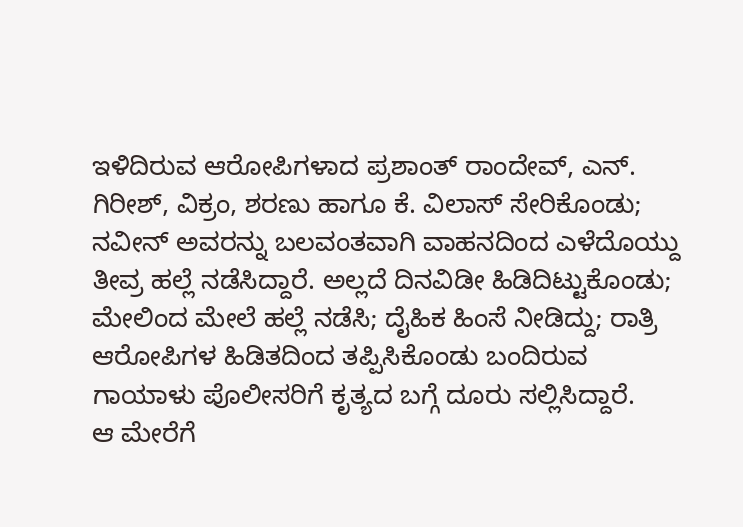ಇಳಿದಿರುವ ಆರೋಪಿಗಳಾದ ಪ್ರಶಾಂತ್ ರಾಂದೇವ್, ಎನ್. ಗಿರೀಶ್, ವಿಕ್ರಂ, ಶರಣು ಹಾಗೂ ಕೆ. ವಿಲಾಸ್ ಸೇರಿಕೊಂಡು; ನವೀನ್ ಅವರನ್ನು ಬಲವಂತವಾಗಿ ವಾಹನದಿಂದ ಎಳೆದೊಯ್ದು ತೀವ್ರ ಹಲ್ಲೆ ನಡೆಸಿದ್ದಾರೆ. ಅಲ್ಲದೆ ದಿನವಿಡೀ ಹಿಡಿದಿಟ್ಟುಕೊಂಡು; ಮೇಲಿಂದ ಮೇಲೆ ಹಲ್ಲೆ ನಡೆಸಿ; ದೈಹಿಕ ಹಿಂಸೆ ನೀಡಿದ್ದು; ರಾತ್ರಿ ಆರೋಪಿಗಳ ಹಿಡಿತದಿಂದ ತಪ್ಪಿಸಿಕೊಂಡು ಬಂದಿರುವ ಗಾಯಾಳು ಪೊಲೀಸರಿಗೆ ಕೃತ್ಯದ ಬಗ್ಗೆ ದೂರು ಸಲ್ಲಿಸಿದ್ದಾರೆ.
ಆ ಮೇರೆಗೆ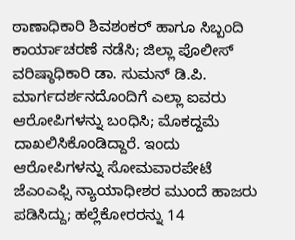ಠಾಣಾಧಿಕಾರಿ ಶಿವಶಂಕರ್ ಹಾಗೂ ಸಿಬ್ಬಂದಿ ಕಾರ್ಯಾಚರಣೆ ನಡೆಸಿ; ಜಿಲ್ಲಾ ಪೊಲೀಸ್ ವರಿಷ್ಠಾಧಿಕಾರಿ ಡಾ. ಸುಮನ್ ಡಿ.ಪಿ. ಮಾರ್ಗದರ್ಶನದೊಂದಿಗೆ ಎಲ್ಲಾ ಐವರು ಆರೋಪಿಗಳನ್ನು ಬಂಧಿಸಿ; ಮೊಕದ್ದಮೆ ದಾಖಲಿಸಿಕೊಂಡಿದ್ದಾರೆ. ಇಂದು ಆರೋಪಿಗಳನ್ನು ಸೋಮವಾರಪೇಟೆ ಜೆಎಂಎಫ್ಸಿ ನ್ಯಾಯಾಧೀಶರ ಮುಂದೆ ಹಾಜರು ಪಡಿಸಿದ್ದು; ಹಲ್ಲೆಕೋರರನ್ನು 14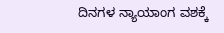ದಿನಗಳ ನ್ಯಾಯಾಂಗ ವಶಕ್ಕೆ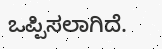ಒಪ್ಪಿಸಲಾಗಿದೆ.